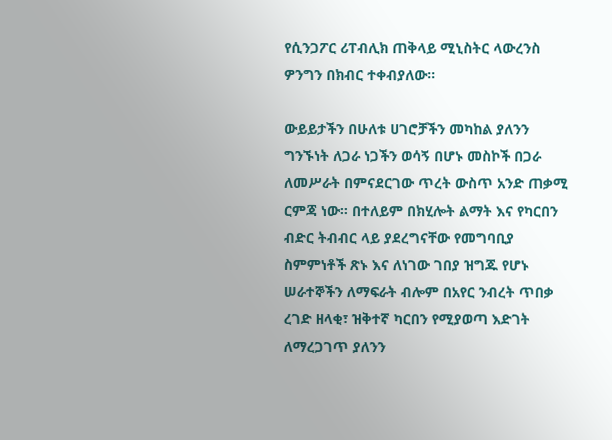የሲንጋፖር ሪፐብሊክ ጠቅላይ ሚኒስትር ላውረንስ ዎንግን በክብር ተቀብያለው።

ውይይታችን በሁለቱ ሀገሮቻችን መካከል ያለንን ግንኙነት ለጋራ ነጋችን ወሳኝ በሆኑ መስኮች በጋራ ለመሥራት በምናደርገው ጥረት ውስጥ አንድ ጠቃሚ ርምጃ ነው። በተለይም በክሂሎት ልማት እና የካርበን ብድር ትብብር ላይ ያደረግናቸው የመግባቢያ ስምምነቶች ጽኑ እና ለነገው ገበያ ዝግጁ የሆኑ ሠራተኞችን ለማፍራት ብሎም በአየር ንብረት ጥበቃ ረገድ ዘላቂ፣ ዝቅተኛ ካርበን የሚያወጣ እድገት ለማረጋገጥ ያለንን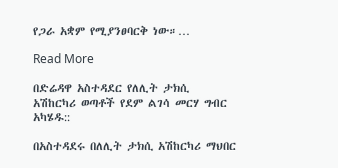የጋራ አቋም የሚያንፀባርቅ ነው።…

Read More

በድሬዳዋ አስተዳደር የለሊት ታክሲ አሽከርካሪ ወጣቶች የደም ልገሳ መርሃ ግብር አካሄዱ::

በአስተዳደሩ በለሊት ታክሲ አሽከርካሪ ማህበር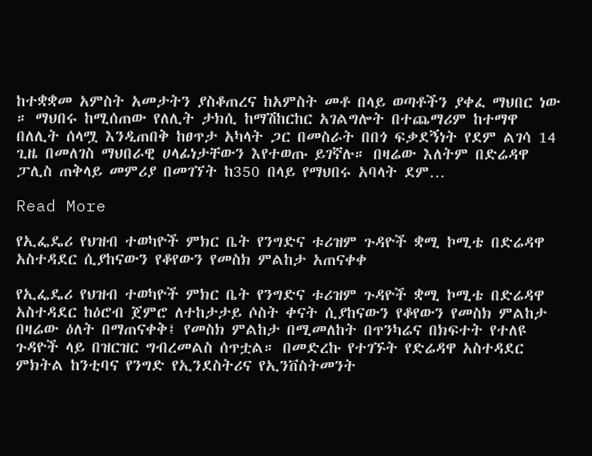ከተቋቋመ አምስት አመታትን ያስቆጠረና ከአምስት መቶ በላይ ወጣቶችን ያቀፈ ማህበር ነው ። ማህበሩ ከሚሰጠው የለሊት ታክሲ ከማሽከርከር አገልግሎት በተጨማሪም ከተማዋ በለሊት ሰላሟ እንዲጠበቅ ከፀጥታ አካላት ጋር በመስራት በበጎ ፍቃደኝነት የደም ልገሳ 14 ጊዜ በመለገስ ማህበራዊ ሀላፊነታቸውን እየተወጡ ይገኛሉ። በዛሬው እለትም በድሬዳዋ ፓሊስ ጠቅላይ መምሪያ በመገኘት ከ350 በላይ የማህበሩ አባላት ደም…

Read More

የኢፌዴሪ የህዝብ ተወካዮች ምክር ቤት የንግድና ቱሪዝም ጉዳዮች ቋሚ ኮሚቴ በድሬዳዋ አስተዳደር ሲያከናውን የቆየውን የመስክ ምልከታ አጠናቀቀ

የኢፌዴሪ የህዝብ ተወካዮች ምክር ቤት የንግድና ቱሪዝም ጉዳዮች ቋሚ ኮሚቴ በድሬዳዋ አስተዳደር ከዕሮብ ጀምሮ ለተከታታይ ሶስት ቀናት ሲያከናውን የቆየውን የመስክ ምልከታ በዛሬው ዕለት በማጠናቀቅ፤ የመስክ ምልከታ በሚመለከት በጥንካሬና በክፍተት የተለዩ ጉዳዮች ላይ በዝርዝር ግብረመልስ ሰጥቷል። በመድረኩ የተገኙት የድሬዳዋ አስተዳደር ምክትል ከንቲባና የንግድ የኢንደስትሪና የኢንቨስትመንት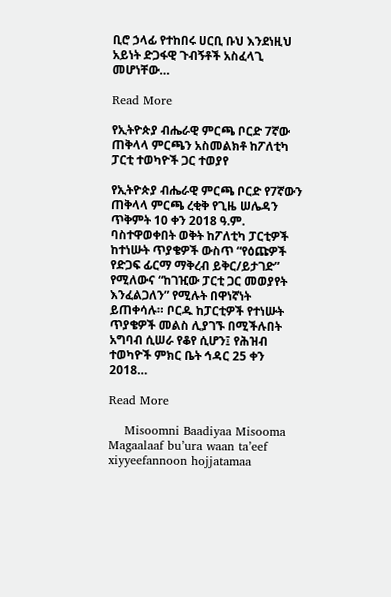ቢሮ ኃላፊ የተከበሩ ሀርቢ ቡህ እንደነዚህ አይነት ድጋፋዊ ጉብኝቶች አስፈላጊ መሆነቸው…

Read More

የኢትዮጵያ ብሔራዊ ምርጫ ቦርድ 7ኛው ጠቅላላ ምርጫን አስመልክቶ ከፖለቲካ ፓርቲ ተወካዮች ጋር ተወያየ

የኢትዮጵያ ብሔራዊ ምርጫ ቦርድ የ7ኛውን ጠቅላላ ምርጫ ረቂቅ የጊዜ ሠሌዳን ጥቅምት 10 ቀን 2018 ዓ.ም. ባስተዋወቀበት ወቅት ከፖለቲካ ፓርቲዎች ከተነሡት ጥያቄዎች ውስጥ “የዕጩዎች የድጋፍ ፊርማ ማቅረብ ይቅር/ይታገድ” የሚለውና “ከገዢው ፓርቲ ጋር መወያየት እንፈልጋለን” የሚሉት በዋነኛነት ይጠቀሳሉ። ቦርዱ ከፓርቲዎች የተነሡት ጥያቄዎች መልስ ሊያገኙ በሚችሉበት አግባብ ሲሠራ የቆየ ሲሆን፤ የሕዝብ ተወካዮች ምክር ቤት ኅዳር 25 ቀን 2018…

Read More

    Misoomni Baadiyaa Misooma Magaalaaf bu’ura waan ta’eef xiyyeefannoon hojjatamaa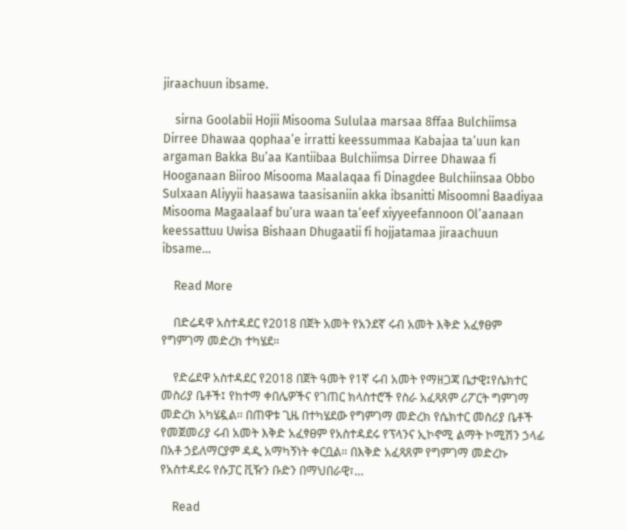jiraachuun ibsame.

    sirna Goolabii Hojii Misooma Sululaa marsaa 8ffaa Bulchiimsa Dirree Dhawaa qophaa’e irratti keessummaa Kabajaa ta’uun kan argaman Bakka Bu’aa Kantiibaa Bulchiimsa Dirree Dhawaa fi Hooganaan Biiroo Misooma Maalaqaa fi Dinagdee Bulchiinsaa Obbo Sulxaan Aliyyii haasawa taasisaniin akka ibsanitti Misoomni Baadiyaa Misooma Magaalaaf bu’ura waan ta’eef xiyyeefannoon Ol’aanaan keessattuu Uwisa Bishaan Dhugaatii fi hojjatamaa jiraachuun ibsame…

    Read More

    በድሬዳዋ አስተዳደር የ2018 በጀት አመት የአንደኛ ሩብ አመት እቅድ አፈፃፀም የግምገማ መድረክ ተካሄደ።

    የድሬደዋ አስተዳደር የ2018 በጀት ዓመት የ1ኛ ሩብ አመት የማዘጋጃ ቤታዊ፤የሴክተር መስሪያ ቤቶች፤ የከተማ ቀበሌዎችና የገጠር ክላስተሮች የስራ አፈጻጸም ሪፖርት ግምገማ መድረክ አካሄዷል፡፡ በጠዋቱ ጊዜ በተካሄደው የግምገማ መድረክ የሴክተር መስሪያ ቤቶች የመጀመሪያ ሩብ አመት እቅድ አፈፃፀም የአስተዳደሩ የፕላንና ኢኮኖሚ ልማት ኮሚሽን ኃላፊ በአቶ ኃይለማርያም ዳዲ አማካኝነት ቀርቧል። በእቅድ አፈጻጸም የግምገማ መድረኩ የአስተዳደሩ የሱፓር ቪዥን ቡድን በማህበራዊ፣…

    Read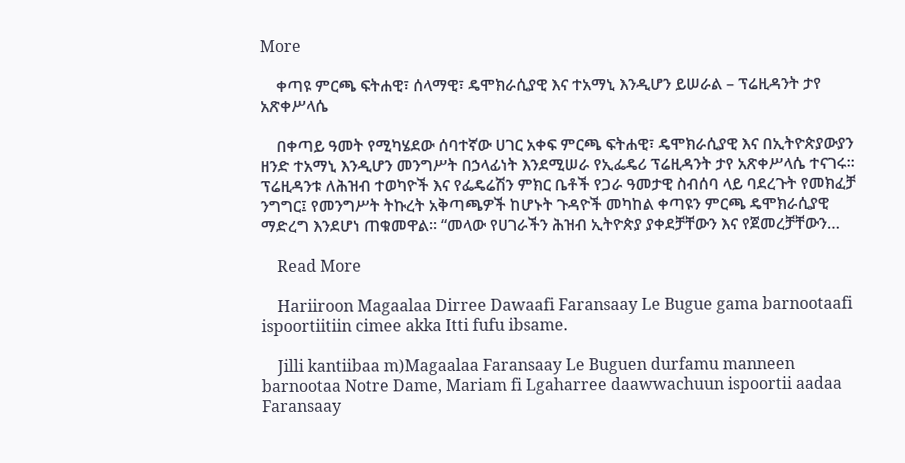More

    ቀጣዩ ምርጫ ፍትሐዊ፣ ሰላማዊ፣ ዴሞክራሲያዊ እና ተአማኒ እንዲሆን ይሠራል – ፕሬዚዳንት ታየ አጽቀሥላሴ

    በቀጣይ ዓመት የሚካሄደው ሰባተኛው ሀገር አቀፍ ምርጫ ፍትሐዊ፣ ዴሞክራሲያዊ እና በኢትዮጵያውያን ዘንድ ተአማኒ እንዲሆን መንግሥት በኃላፊነት እንደሚሠራ የኢፌዴሪ ፕሬዚዳንት ታየ አጽቀሥላሴ ተናገሩ። ፕሬዚዳንቱ ለሕዝብ ተወካዮች እና የፌዴሬሽን ምክር ቤቶች የጋራ ዓመታዊ ስብሰባ ላይ ባደረጉት የመክፈቻ ንግግር፤ የመንግሥት ትኩረት አቅጣጫዎች ከሆኑት ጉዳዮች መካከል ቀጣዩን ምርጫ ዴሞክራሲያዊ ማድረግ እንደሆነ ጠቁመዋል። “መላው የሀገራችን ሕዝብ ኢትዮጵያ ያቀደቻቸውን እና የጀመረቻቸውን…

    Read More

    Hariiroon Magaalaa Dirree Dawaafi Faransaay Le Bugue gama barnootaafi ispoortiitiin cimee akka Itti fufu ibsame.

    Jilli kantiibaa m)Magaalaa Faransaay Le Buguen durfamu manneen barnootaa Notre Dame, Mariam fi Lgaharree daawwachuun ispoortii aadaa Faransaay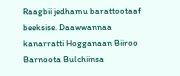Raagbii jedhamu barattootaaf beeksise. Daawwannaa kanarratti Hogganaan Biiroo Barnoota Bulchiinsa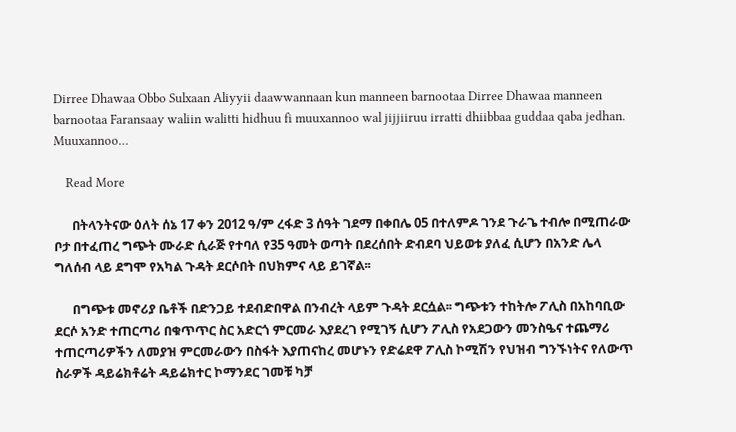Dirree Dhawaa Obbo Sulxaan Aliyyii daawwannaan kun manneen barnootaa Dirree Dhawaa manneen barnootaa Faransaay waliin walitti hidhuu fi muuxannoo wal jijjiiruu irratti dhiibbaa guddaa qaba jedhan. Muuxannoo…

    Read More

      በትላንትናው ዕለት ሰኔ 17 ቀን 2012 ዓ/ም ረፋድ 3 ሰዓት ገደማ በቀበሌ 05 በተለምዶ ገንደ ጉራጌ ተብሎ በሚጠራው ቦታ በተፈጠረ ግጭት ሙራድ ሲራጅ የተባለ የ35 ዓመት ወጣት በደረሰበት ድብደባ ህይወቱ ያለፈ ሲሆን በአንድ ሌላ ግለሰብ ላይ ደግሞ የአካል ጉዳት ደርሶበት በህክምና ላይ ይገኛል፡፡

      በግጭቱ መኖሪያ ቤቶች በድንጋይ ተደብድበዋል በንብረት ላይም ጉዳት ደርሷል፡፡ ግጭቱን ተከትሎ ፖሊስ በአከባቢው ደርሶ አንድ ተጠርጣሪ በቁጥጥር ስር አድርጎ ምርመራ እያደረገ የሚገኝ ሲሆን ፖሊስ የአደጋውን መንስዔና ተጨማሪ ተጠርጣሪዎችን ለመያዝ ምርመራውን በስፋት እያጠናከረ መሆኑን የድሬደዋ ፖሊስ ኮሚሽን የህዝብ ግንኙነትና የለውጥ ስራዎች ዳይሬክቶሬት ዳይሬክተር ኮማንደር ገመቹ ካቻ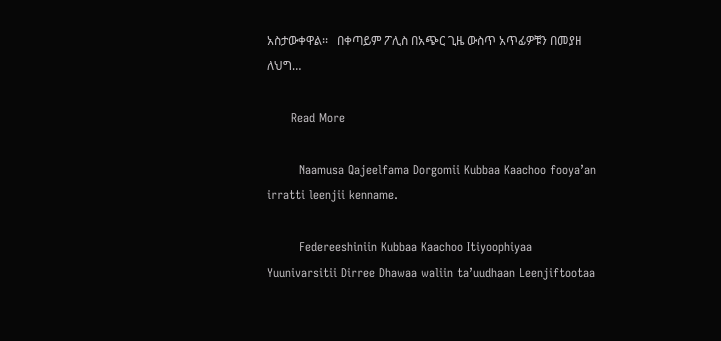አስታውቀዋል፡፡   በቀጣይም ፖሊስ በአጭር ጊዜ ውስጥ አጥፊዎቹን በመያዘ ለህግ…

      Read More

        Naamusa Qajeelfama Dorgomii Kubbaa Kaachoo fooya’an irratti leenjii kenname.

        Federeeshiniin Kubbaa Kaachoo Itiyoophiyaa Yuunivarsitii Dirree Dhawaa waliin ta’uudhaan Leenjiftootaa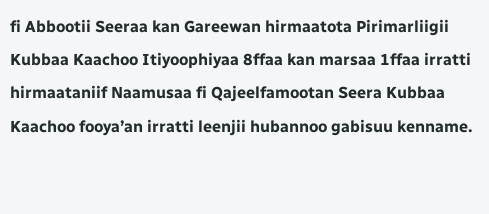fi Abbootii Seeraa kan Gareewan hirmaatota Pirimarliigii Kubbaa Kaachoo Itiyoophiyaa 8ffaa kan marsaa 1ffaa irratti hirmaataniif Naamusaa fi Qajeelfamootan Seera Kubbaa Kaachoo fooya’an irratti leenjii hubannoo gabisuu kenname.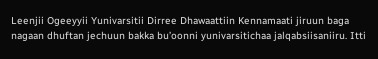Leenjii Ogeeyyii Yunivarsitii Dirree Dhawaattiin Kennamaati jiruun baga nagaan dhuftan jechuun bakka bu’oonni yunivarsitichaa jalqabsiisaniiru. Itti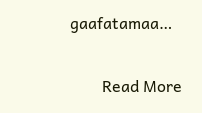gaafatamaa…

        Read More